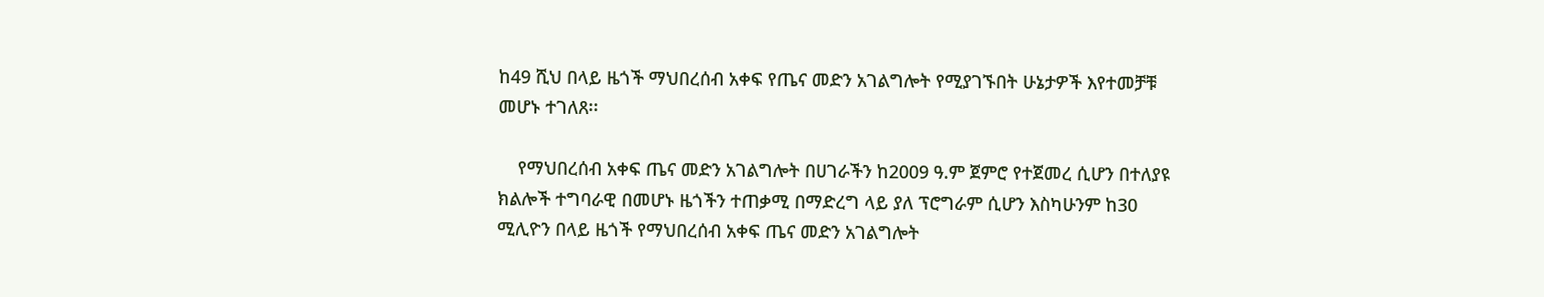ከ49 ሺህ በላይ ዜጎች ማህበረሰብ አቀፍ የጤና መድን አገልግሎት የሚያገኙበት ሁኔታዎች እየተመቻቹ መሆኑ ተገለጸ፡፡

    የማህበረሰብ አቀፍ ጤና መድን አገልግሎት በሀገራችን ከ2009 ዓ.ም ጀምሮ የተጀመረ ሲሆን በተለያዩ ክልሎች ተግባራዊ በመሆኑ ዜጎችን ተጠቃሚ በማድረግ ላይ ያለ ፕሮግራም ሲሆን እስካሁንም ከ30 ሚሊዮን በላይ ዜጎች የማህበረሰብ አቀፍ ጤና መድን አገልግሎት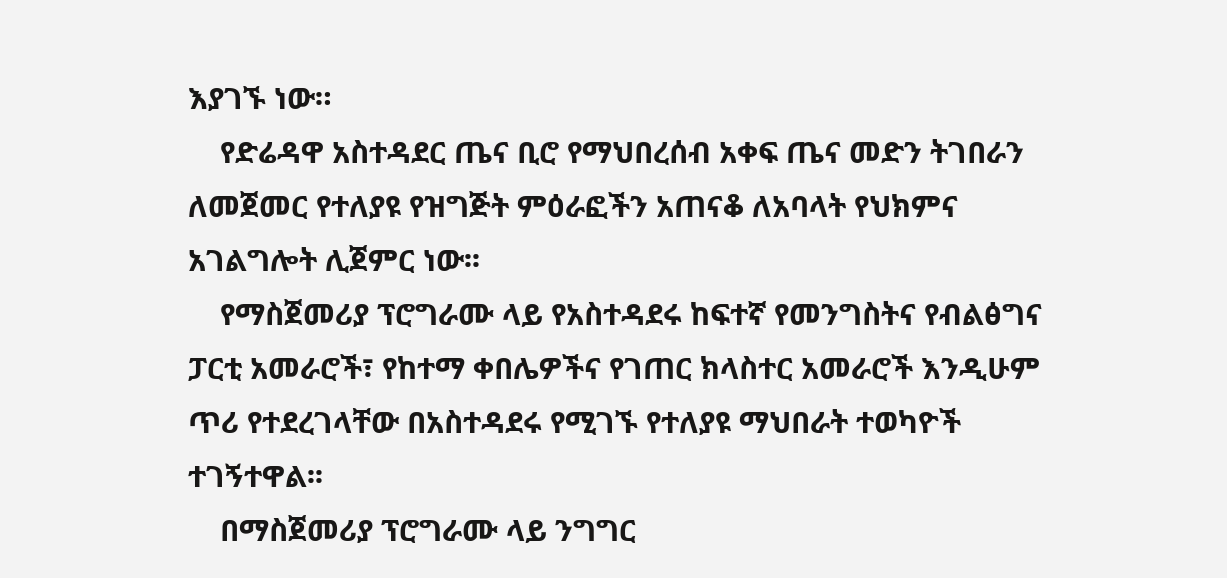እያገኙ ነው።
    የድሬዳዋ አስተዳደር ጤና ቢሮ የማህበረሰብ አቀፍ ጤና መድን ትገበራን ለመጀመር የተለያዩ የዝግጅት ምዕራፎችን አጠናቆ ለአባላት የህክምና አገልግሎት ሊጀምር ነው፡፡
    የማስጀመሪያ ፕሮግራሙ ላይ የአስተዳደሩ ከፍተኛ የመንግስትና የብልፅግና ፓርቲ አመራሮች፣ የከተማ ቀበሌዎችና የገጠር ክላስተር አመራሮች እንዲሁም ጥሪ የተደረገላቸው በአስተዳደሩ የሚገኙ የተለያዩ ማህበራት ተወካዮች ተገኝተዋል፡፡
    በማስጀመሪያ ፕሮግራሙ ላይ ንግግር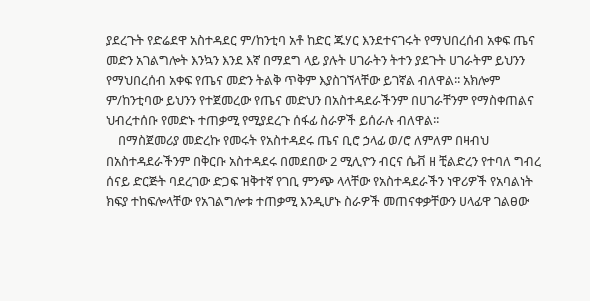ያደረጉት የድሬደዋ አስተዳደር ም/ከንቲባ አቶ ከድር ጁሃር እንደተናገሩት የማህበረሰብ አቀፍ ጤና መድን አገልግሎት እንኳን እንደ እኛ በማደግ ላይ ያሉት ሀገራትን ትተን ያደጉት ሀገራትም ይህንን የማህበረሰብ አቀፍ የጤና መድን ትልቅ ጥቅም እያስገኘላቸው ይገኛል ብለዋል፡፡ አክሎም ም/ከንቲባው ይህንን የተጀመረው የጤና መድህን በአስተዳደራችንም በሀገራቸንም የማስቀጠልና ህብረተሰቡ የመድኑ ተጠቃሚ የሚያደረጉ ሰፋፊ ስራዎች ይሰራሉ ብለዋል፡፡
    በማስጀመሪያ መድረኩ የመሩት የአስተዳደሩ ጤና ቢሮ ኃላፊ ወ/ሮ ለምለም በዛብህ በአስተዳደራችንም በቅርቡ አስተዳደሩ በመደበው 2 ሚሊዮን ብርና ሴቭ ዘ ቺልድረን የተባለ ግብረ ሰናይ ድርጅት ባደረገው ድጋፍ ዝቅተኛ የገቢ ምንጭ ላላቸው የአስተዳደራችን ነዋሪዎች የአባልነት ክፍያ ተከፍሎላቸው የአገልግሎቱ ተጠቃሚ እንዲሆኑ ስራዎች መጠናቀቃቸውን ሀላፊዋ ገልፀው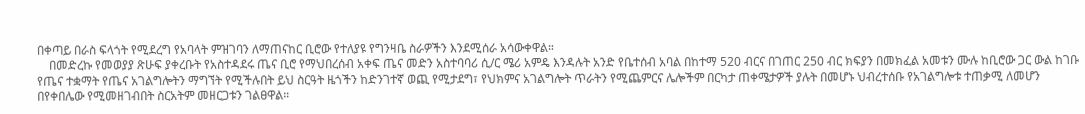በቀጣይ በራስ ፍላጎት የሚደረግ የአባላት ምዝገባን ለማጠናከር ቢሮው የተለያዩ የግንዛቤ ስራዎችን እንደሚሰራ አሳውቀዋል።
    በመድረኩ የመወያያ ጽሁፍ ያቀረቡት የአስተዳደሩ ጤና ቢሮ የማህበረሰብ አቀፍ ጤና መድን አስተባባሪ ሲ/ር ሜሪ አምዴ እንዳሉት አንድ የቤተሰብ አባል በከተማ 520 ብርና በገጠር 250 ብር ክፍያን በመክፈል አመቱን ሙሉ ከቢሮው ጋር ውል ከገቡ የጤና ተቋማት የጤና አገልግሎትን ማግኘት የሚችሉበት ይህ ስርዓት ዜጎችን ከድንገተኛ ወጪ የሚታደግ፣ የህክምና አገልግሎት ጥራትን የሚጨምርና ሌሎችም በርካታ ጠቀሜታዎች ያሉት በመሆኑ ህብረተሰቡ የአገልግሎቱ ተጠቃሚ ለመሆን በየቀበሌው የሚመዘገብበት ስርአትም መዘርጋቱን ገልፀዋል።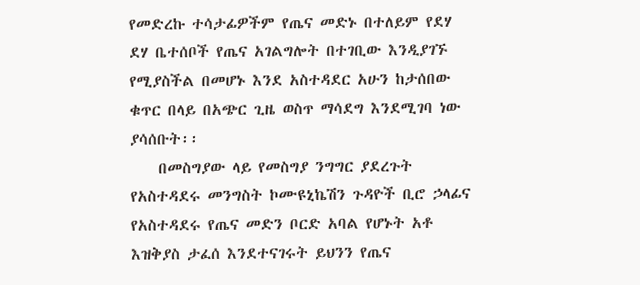የመድረኩ ተሳታፊዎችም የጤና መድኑ በተለይም የደሃ ደሃ ቤተሰቦች የጤና አገልግሎት በተገቢው እንዲያገኙ የሚያስችል በመሆኑ እንደ አስተዳደር አሁን ከታሰበው ቁጥር በላይ በአጭር ጊዜ ወስጥ ማሳደግ እንደሚገባ ነው ያሳሰቡት፡፡
    በመስግያው ላይ የመስግያ ንግግር ያደረጉት የአስተዳደሩ መንግስት ኮሙዩኒኬሽን ጉዳዮች ቢሮ ኃላፊና የአስተዳደሩ የጤና መድን ቦርድ አባል የሆኑት አቶ እዝቅያስ ታፈሰ እንደተናገሩት ይህንን የጤና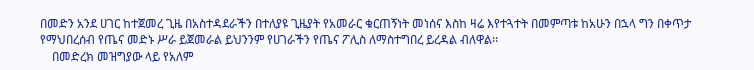በመድን አንደ ሀገር ከተጀመረ ጊዜ በአስተዳደራችን በተለያዩ ጊዜያት የአመራር ቁርጠኝነት መነሰና እስከ ዛሬ እየተጓተት በመምጣቱ ከአሁን በኋላ ግን በቀጥታ የማህበረሰብ የጤና መድኑ ሥራ ይጀመራል ይህንንም የሀገራችን የጤና ፖሊስ ለማስተግበረ ይረዳል ብለዋል፡፡
    በመድረክ መዝግያው ላይ የአለም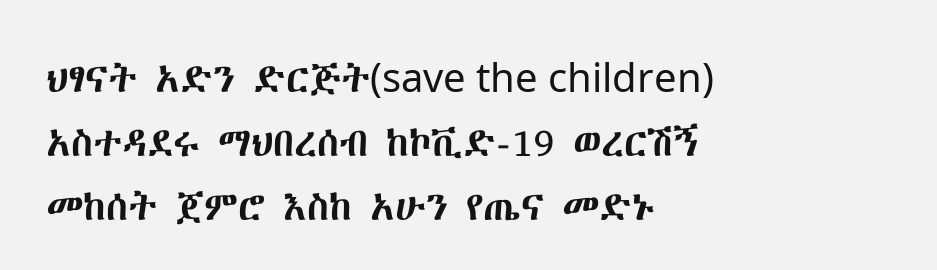ህፃናት አድን ድርጅት(save the children) አስተዳደሩ ማህበረሰብ ከኮቪድ-19 ወረርሽኝ መከሰት ጀምሮ እስከ አሁን የጤና መድኑ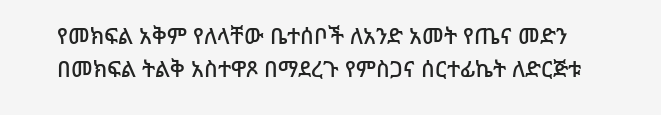የመክፍል አቅም የለላቸው ቤተሰቦች ለአንድ አመት የጤና መድን በመክፍል ትልቅ አስተዋጾ በማደረጉ የምስጋና ሰርተፊኬት ለድርጅቱ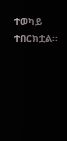ተወካይ ተበርክቷል፡፡